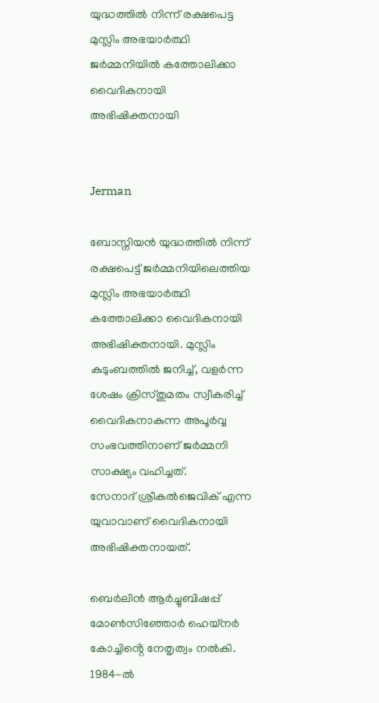യുദ്ധത്തിൽ നിന്ന് രക്ഷപെട്ട മുസ്ലിം അഭയാർത്ഥി ജർമ്മനിയിൽ കത്തോലിക്കാ വൈദികനായി അഭിഷിക്തനായി


Jerman

ബോസ്നിയൻ യുദ്ധത്തിൽ നിന്ന് രക്ഷപെട്ട് ജർമ്മനിയിലെത്തിയ മുസ്ലിം അഭയാർത്ഥി കത്തോലിക്കാ വൈദികനായി അഭിഷിക്തനായി. മുസ്ലിം കുടുംബത്തിൽ ജനിച്ച്, വളർന്ന ശേഷം ക്രിസ്തുമതം സ്വീകരിച്ച് വൈദികനാകുന്ന അപൂർവ്വ സംഭവത്തിനാണ് ജർമ്മനി സാക്ഷ്യം വഹിച്ചത്.
സേനാദ് ശ്രീകൽജെവിക് എന്ന യുവാവാണ് വൈദികനായി അഭിഷിക്തനായത്.

ബെർലിൻ ആർച്ചുബിഷപ്പ് മോൺസിഞ്ഞോർ ഹെയ്‌നർ കോച്ചിൻ്റെ നേതൃത്വം നൽകി. 1984-ൽ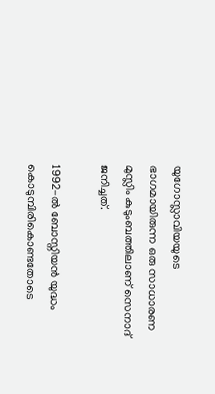യുഗോസ്ലാവിയയുടെ ഭാഗമായിരുന്ന ഒരു സാധാരണ മുസ്ലിം കുടുംബത്തിലാണ് സെനാദ് ജനിച്ചത്.

1992-ൽ ബോസ്നിയൻ യുദ്ധം കൊടുമ്പിരികൊണ്ടതോടെ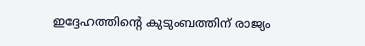ഇദ്ദേഹത്തിൻ്റെ കുടുംബത്തിന് രാജ്യം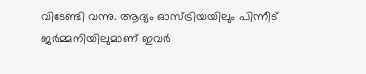വിടേണ്ടി വന്നു. ആദ്യം ഓസ്ട്രിയയിലും പിന്നീട് ജർമ്മനിയിലുമാണ് ഇവർ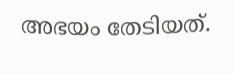അഭയം തേടിയത്.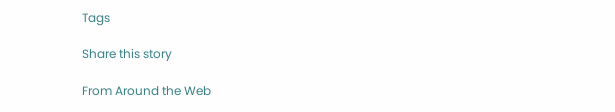Tags

Share this story

From Around the Web